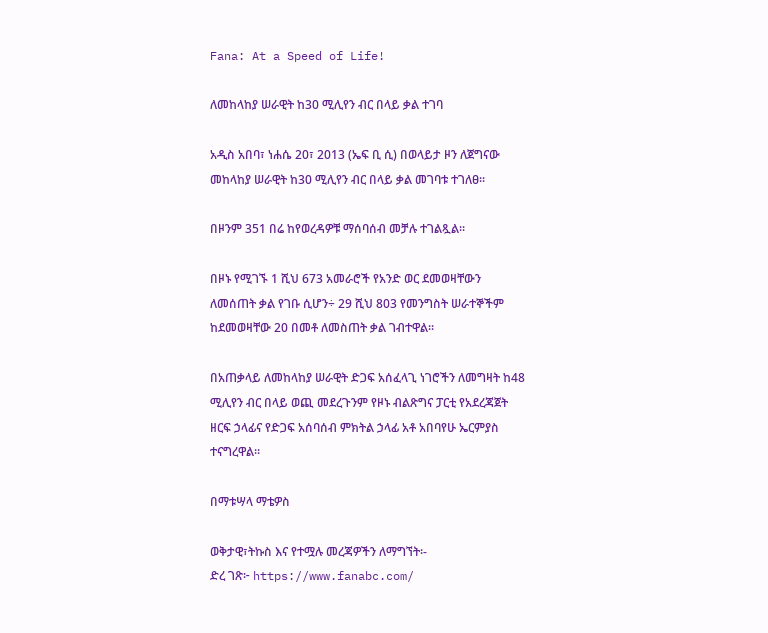Fana: At a Speed of Life!

ለመከላከያ ሠራዊት ከ30 ሚሊየን ብር በላይ ቃል ተገባ

አዲስ አበባ፣ ነሐሴ 20፣ 2013 (ኤፍ ቢ ሲ) በወላይታ ዞን ለጀግናው መከላከያ ሠራዊት ከ30 ሚሊየን ብር በላይ ቃል መገባቱ ተገለፀ፡፡

በዞንም 351 በሬ ከየወረዳዎቹ ማሰባሰብ መቻሉ ተገልጿል፡፡

በዞኑ የሚገኙ 1 ሺህ 673 አመራሮች የአንድ ወር ደመወዛቸውን ለመሰጠት ቃል የገቡ ሲሆን÷ 29 ሺህ 803 የመንግስት ሠራተኞችም ከደመወዛቸው 20 በመቶ ለመስጠት ቃል ገብተዋል፡፡

በአጠቃላይ ለመከላከያ ሠራዊት ድጋፍ አሰፈላጊ ነገሮችን ለመግዛት ከ48 ሚሊየን ብር በላይ ወጪ መደረጉንም የዞኑ ብልጽግና ፓርቲ የአደረጃጀት ዘርፍ ኃላፊና የድጋፍ አሰባሰብ ምክትል ኃላፊ አቶ አበባየሁ ኤርምያስ ተናግረዋል፡፡

በማቱሣላ ማቴዎስ

ወቅታዊ፣ትኩስ እና የተሟሉ መረጃዎችን ለማግኘት፡-
ድረ ገጽ፦ https://www.fanabc.com/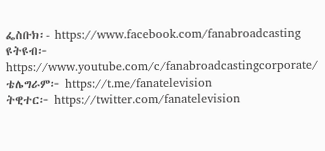ፌስቡክ፡- https://www.facebook.com/fanabroadcasting
ዩትዩብ፦ https://www.youtube.com/c/fanabroadcastingcorporate/
ቴሌግራም፦ https://t.me/fanatelevision
ትዊተር፦ https://twitter.com/fanatelevision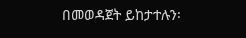በመወዳጀት ይከታተሉን፡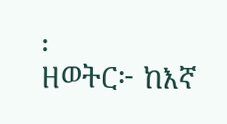፡
ዘወትር፦ ከእኛ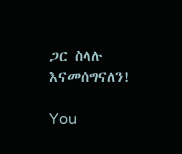ጋር ስላሉ እናመሰግናለን!

You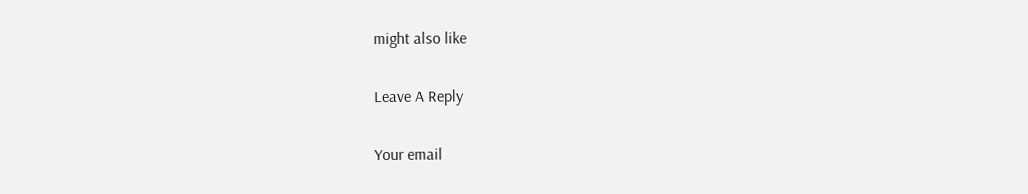might also like

Leave A Reply

Your email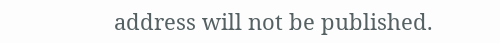address will not be published.